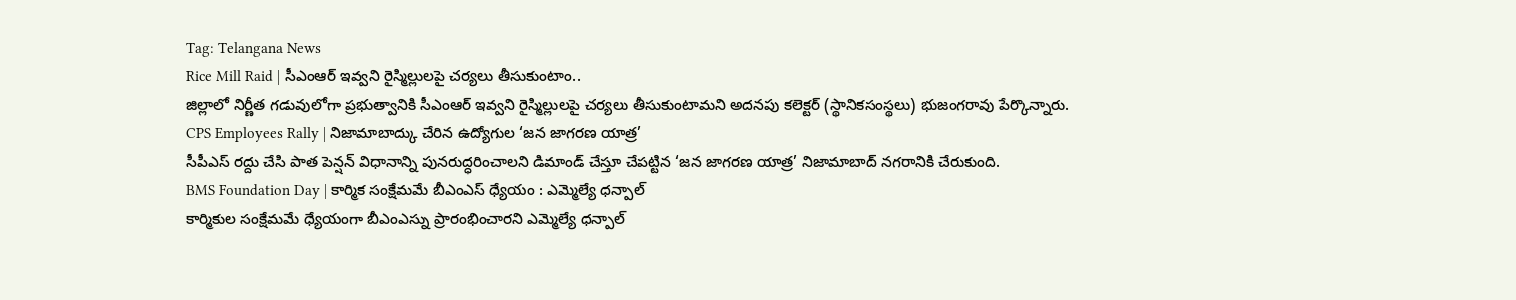Tag: Telangana News
Rice Mill Raid | సీఎంఆర్ ఇవ్వని రైస్మిల్లులపై చర్యలు తీసుకుంటాం..
జిల్లాలో నిర్ణీత గడువులోగా ప్రభుత్వానికి సీఎంఆర్ ఇవ్వని రైస్మిల్లులపై చర్యలు తీసుకుంటామని అదనపు కలెక్టర్ (స్థానికసంస్థలు) భుజంగరావు పేర్కొన్నారు.
CPS Employees Rally | నిజామాబాద్కు చేరిన ఉద్యోగుల ‘జన జాగరణ యాత్ర’
సీపీఎస్ రద్దు చేసి పాత పెన్షన్ విధానాన్ని పునరుద్ధరించాలని డిమాండ్ చేస్తూ చేపట్టిన ‘జన జాగరణ యాత్ర’ నిజామాబాద్ నగరానికి చేరుకుంది.
BMS Foundation Day | కార్మిక సంక్షేమమే బీఎంఎస్ ధ్యేయం : ఎమ్మెల్యే ధన్పాల్
కార్మికుల సంక్షేమమే ధ్యేయంగా బీఎంఎస్ను ప్రారంభించారని ఎమ్మెల్యే ధన్పాల్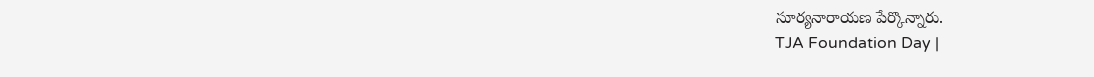సూర్యనారాయణ పేర్కొన్నారు.
TJA Foundation Day |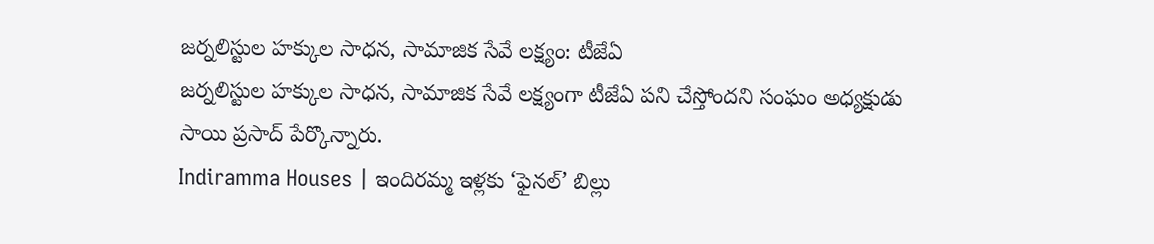జర్నలిస్టుల హక్కుల సాధన, సామాజిక సేవే లక్ష్యం: టీజేఏ
జర్నలిస్టుల హక్కుల సాధన, సామాజిక సేవే లక్ష్యంగా టీజేఏ పని చేస్తోందని సంఘం అధ్యక్షుడు సాయి ప్రసాద్ పేర్కొన్నారు.
Indiramma Houses | ఇందిరమ్మ ఇళ్లకు ‘ఫైనల్’ బిల్లు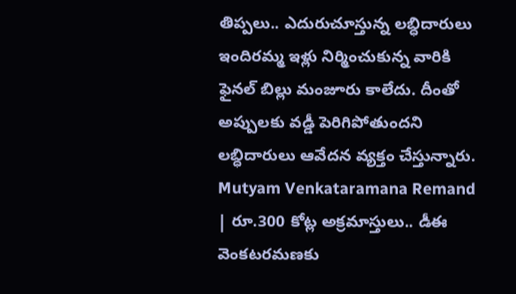తిప్పలు.. ఎదురుచూస్తున్న లబ్ధిదారులు
ఇందిరమ్మ ఇళ్లు నిర్మించుకున్న వారికి ఫైనల్ బిల్లు మంజూరు కాలేదు. దీంతో అప్పులకు వడ్డీ పెరిగిపోతుందని లబ్ధిదారులు ఆవేదన వ్యక్తం చేస్తున్నారు.
Mutyam Venkataramana Remand | రూ.300 కోట్ల అక్రమాస్తులు.. డీఈ వెంకటరమణకు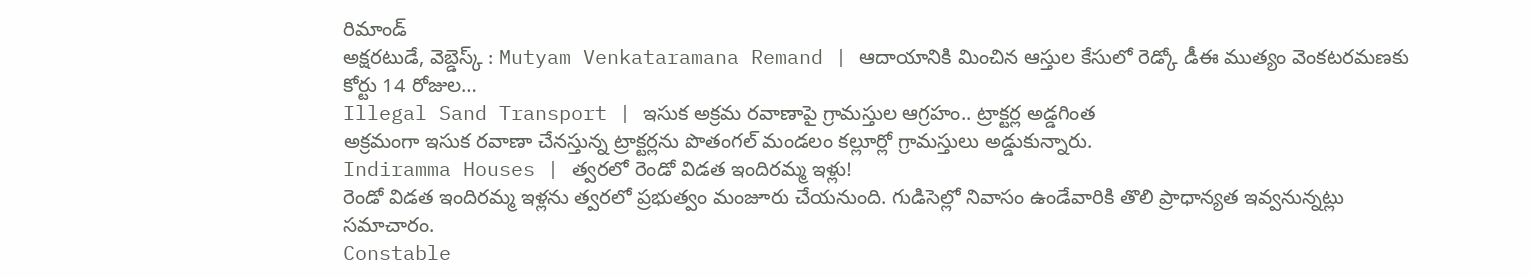రిమాండ్
అక్షరటుడే, వెబ్డెస్క్ : Mutyam Venkataramana Remand | ఆదాయానికి మించిన ఆస్తుల కేసులో రెడ్కో డీఈ ముత్యం వెంకటరమణకు కోర్టు 14 రోజుల…
Illegal Sand Transport | ఇసుక అక్రమ రవాణాపై గ్రామస్తుల ఆగ్రహం.. ట్రాక్టర్ల అడ్డగింత
అక్రమంగా ఇసుక రవాణా చేనస్తున్న ట్రాక్టర్లను పొతంగల్ మండలం కల్లూర్లో గ్రామస్తులు అడ్డుకున్నారు.
Indiramma Houses | త్వరలో రెండో విడత ఇందిరమ్మ ఇళ్లు!
రెండో విడత ఇందిరమ్మ ఇళ్లను త్వరలో ప్రభుత్వం మంజూరు చేయనుంది. గుడిసెల్లో నివాసం ఉండేవారికి తొలి ప్రాధాన్యత ఇవ్వనున్నట్లు సమాచారం.
Constable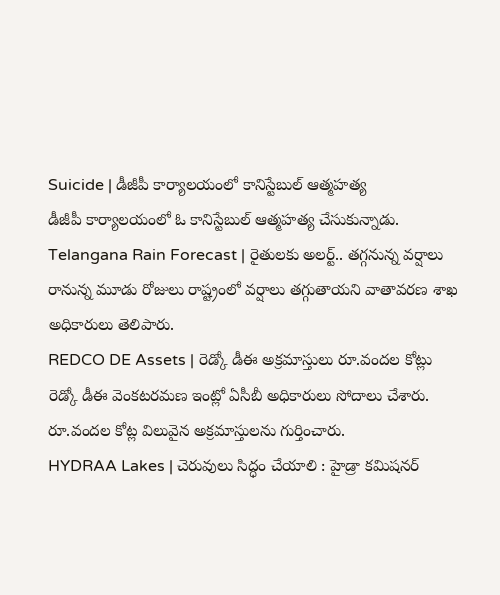Suicide | డీజీపీ కార్యాలయంలో కానిస్టేబుల్ ఆత్మహత్య
డీజీపీ కార్యాలయంలో ఓ కానిస్టేబుల్ ఆత్మహత్య చేసుకున్నాడు.
Telangana Rain Forecast | రైతులకు అలర్ట్.. తగ్గనున్న వర్షాలు
రానున్న మూడు రోజులు రాష్ట్రంలో వర్షాలు తగ్గుతాయని వాతావరణ శాఖ అధికారులు తెలిపారు.
REDCO DE Assets | రెడ్కో డీఈ అక్రమాస్తులు రూ.వందల కోట్లు
రెడ్కో డీఈ వెంకటరమణ ఇంట్లో ఏసీబీ అధికారులు సోదాలు చేశారు. రూ.వందల కోట్ల విలువైన అక్రమాస్తులను గుర్తించారు.
HYDRAA Lakes | చెరువులు సిద్ధం చేయాలి : హైడ్రా కమిషనర్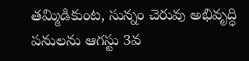తమ్మిడికుంట, సున్నం చెరువు అభివృద్ధి పనులను ఆగస్టు 3వ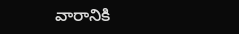వారానికి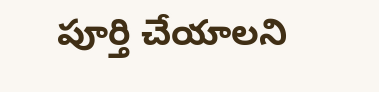పూర్తి చేయాలని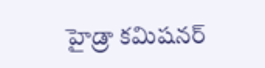హైడ్రా కమిషనర్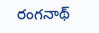రంగనాథ్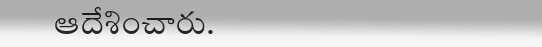ఆదేశించారు.